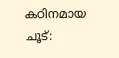കഠിനമായ ചൂട്: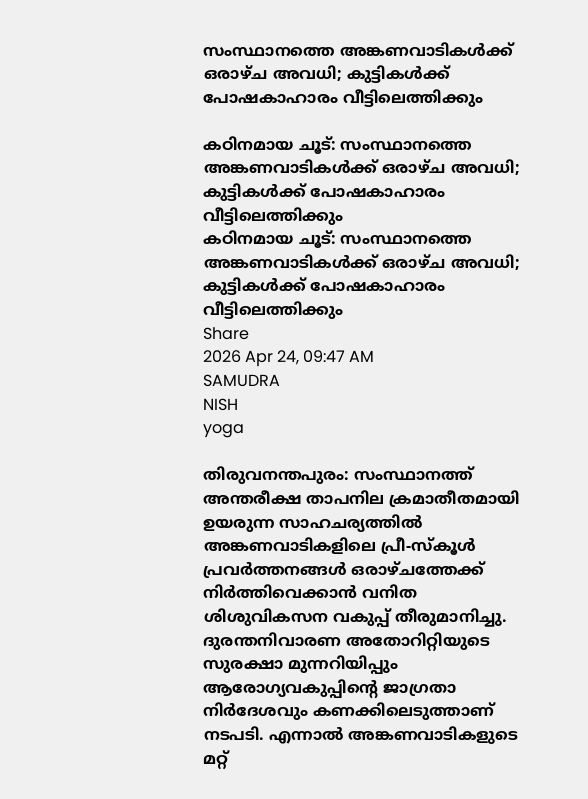സംസ്ഥാനത്തെ അങ്കണവാടികൾക്ക് ഒരാഴ്ച അവധി; കുട്ടികൾക്ക് പോഷകാഹാരം വീട്ടിലെത്തിക്കും

കഠിനമായ ചൂട്: സംസ്ഥാനത്തെ അങ്കണവാടികൾക്ക് ഒരാഴ്ച അവധി; കുട്ടികൾക്ക് പോഷകാഹാരം വീട്ടിലെത്തിക്കും
കഠിനമായ ചൂട്: സംസ്ഥാനത്തെ അങ്കണവാടികൾക്ക് ഒരാഴ്ച അവധി; കുട്ടികൾക്ക് പോഷകാഹാരം വീട്ടിലെത്തിക്കും
Share
2026 Apr 24, 09:47 AM
SAMUDRA
NISH
yoga

തിരുവനന്തപുരം: സംസ്ഥാനത്ത് അന്തരീക്ഷ താപനില ക്രമാതീതമായി ഉയരുന്ന സാഹചര്യത്തിൽ അങ്കണവാടികളിലെ പ്രീ-സ്കൂൾ പ്രവർത്തനങ്ങൾ ഒരാഴ്ചത്തേക്ക് നിർത്തിവെക്കാൻ വനിത ശിശുവികസന വകുപ്പ് തീരുമാനിച്ചു. ദുരന്തനിവാരണ അതോറിറ്റിയുടെ സുരക്ഷാ മുന്നറിയിപ്പും ആരോഗ്യവകുപ്പിന്റെ ജാഗ്രതാ നിർദേശവും കണക്കിലെടുത്താണ് നടപടി. എന്നാൽ അങ്കണവാടികളുടെ മറ്റ്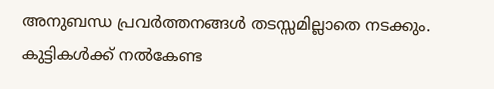അനുബന്ധ പ്രവർത്തനങ്ങൾ തടസ്സമില്ലാതെ നടക്കും. കുട്ടികൾക്ക് നൽകേണ്ട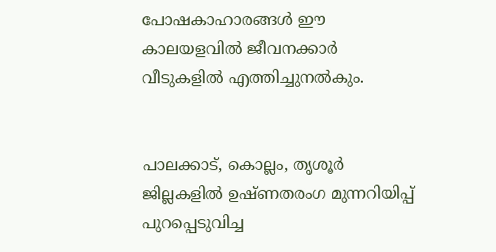പോഷകാഹാരങ്ങൾ ഈ കാലയളവിൽ ജീവനക്കാർ വീടുകളിൽ എത്തിച്ചുനൽകും.


പാലക്കാട്, കൊല്ലം, തൃശൂർ ജില്ലകളിൽ ഉഷ്ണതരംഗ മുന്നറിയിപ്പ് പുറപ്പെടുവിച്ച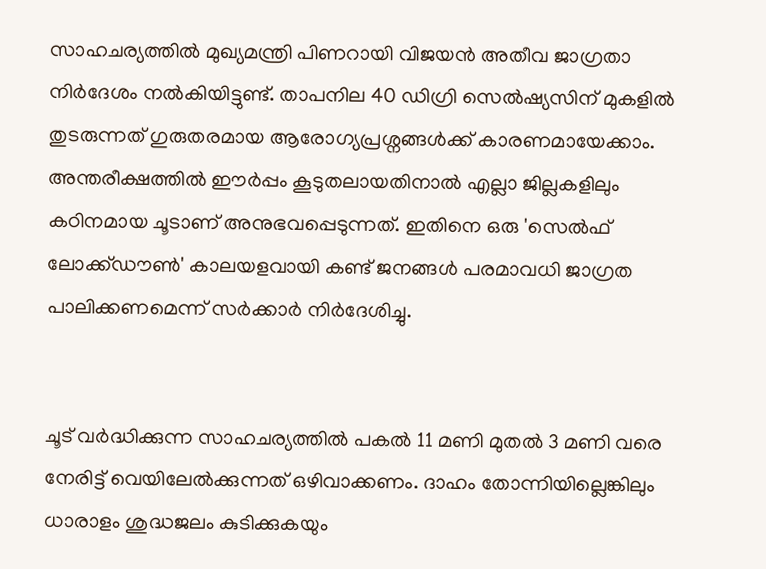സാഹചര്യത്തിൽ മുഖ്യമന്ത്രി പിണറായി വിജയൻ അതീവ ജാഗ്രതാ നിർദേശം നൽകിയിട്ടുണ്ട്. താപനില 40 ഡിഗ്രി സെൽഷ്യസിന് മുകളിൽ തുടരുന്നത് ഗുരുതരമായ ആരോഗ്യപ്രശ്നങ്ങൾക്ക് കാരണമായേക്കാം. അന്തരീക്ഷത്തിൽ ഈർപ്പം കൂടുതലായതിനാൽ എല്ലാ ജില്ലകളിലും കഠിനമായ ചൂടാണ് അനുഭവപ്പെടുന്നത്. ഇതിനെ ഒരു 'സെൽഫ് ലോക്ക്ഡൗൺ' കാലയളവായി കണ്ട് ജനങ്ങൾ പരമാവധി ജാഗ്രത പാലിക്കണമെന്ന് സർക്കാർ നിർദേശിച്ചു.


ചൂട് വർദ്ധിക്കുന്ന സാഹചര്യത്തിൽ പകൽ 11 മണി മുതൽ 3 മണി വരെ നേരിട്ട് വെയിലേൽക്കുന്നത് ഒഴിവാക്കണം. ദാഹം തോന്നിയില്ലെങ്കിലും ധാരാളം ശുദ്ധജലം കുടിക്കുകയും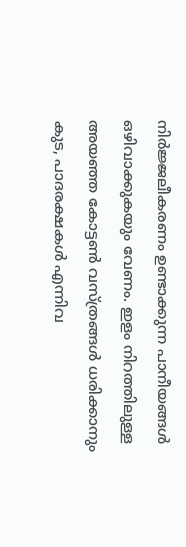നിർജ്ജലീകരണം ഉണ്ടാക്കുന്ന പാനീയങ്ങൾ ഒഴിവാക്കുകയും വേണം. ഇളം നിറത്തിലുള്ള അയഞ്ഞ കോട്ടൺ വസ്ത്രങ്ങൾ ധരിക്കാനും കുട, പാദരക്ഷകൾ എന്നിവ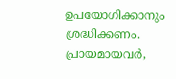ഉപയോഗിക്കാനും ശ്രദ്ധിക്കണം. പ്രായമായവർ,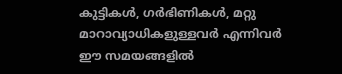കുട്ടികൾ, ഗർഭിണികൾ, മറ്റു മാറാവ്യാധികളുള്ളവർ എന്നിവർ ഈ സമയങ്ങളിൽ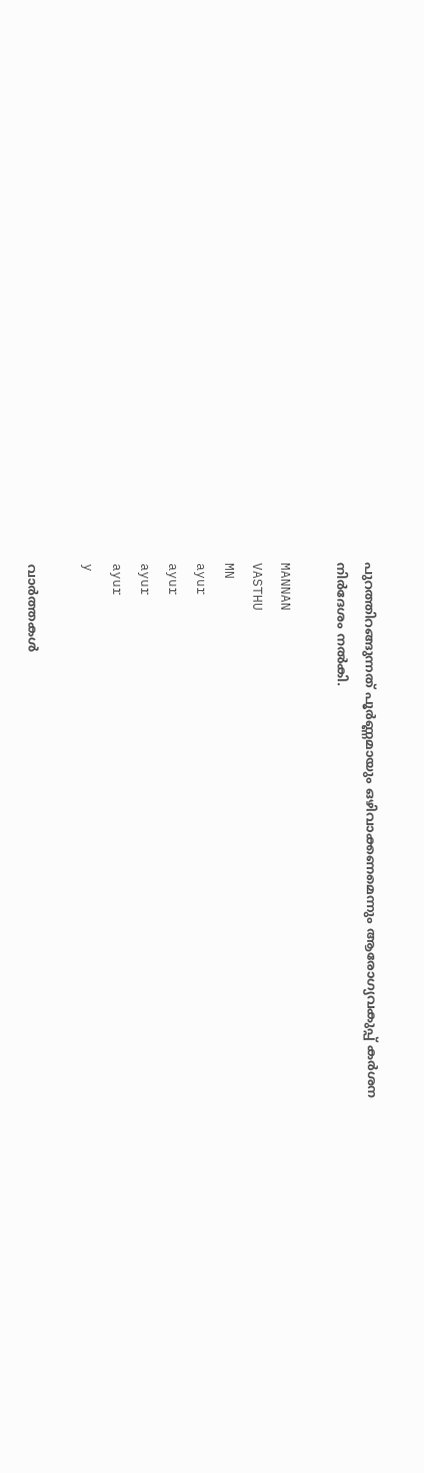പുറത്തിറങ്ങുന്നത് പൂർണ്ണമായും ഒഴിവാക്കണമെന്നും ആരോഗ്യവകുപ്പ് കർശന നിർദേശം നൽകി.

MANNAN
VASTHU
MN
ayur
ayur
ayur
ayur
y

വാർത്തകൾ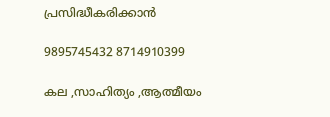പ്രസിദ്ധീകരിക്കാൻ

9895745432 8714910399

കല ,സാഹിത്യം ,ആത്മീയം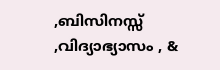,ബിസിനസ്സ് ,വിദ്യാഭ്യാസം , &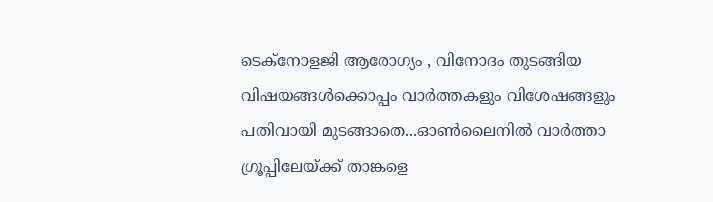ടെക്‌നോളജി ആരോഗ്യം , വിനോദം തുടങ്ങിയ വിഷയങ്ങൾക്കൊപ്പം വാർത്തകളും വിശേഷങ്ങളും പതിവായി മുടങ്ങാതെ...ഓൺലൈനിൽ വാർത്താ ഗ്രൂപ്പിലേയ്ക്ക് താങ്കളെ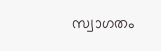സ്വാഗതം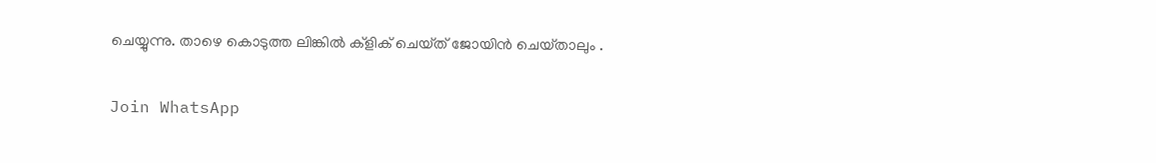ചെയ്യുന്നു. താഴെ കൊടുത്ത ലിങ്കിൽ ക്ളിക് ചെയ്‌ത്‌ ജോയിൻ ചെയ്‌താലും .

Join WhatsApp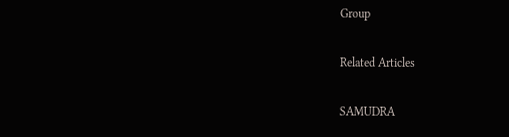Group

Related Articles

SAMUDRA